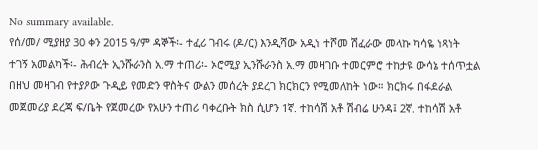No summary available.
የሰ/መ/ ሚያዘያ 30 ቀን 2015 ዓ/ም ዳኞች፡- ተፈሪ ገብሩ (ዶ/ር) እንዲሻው አዲነ ተሾመ ሽፈራው መላኩ ካሳዬ ነጻነት ተገኝ አመልካች፡- ሕብረት ኢንሹራንስ አ.ማ ተጠሪ፡- ኦሮሚያ ኢንሹራንስ አ.ማ መዛገቡ ተመርምሮ ተከታዩ ውሳኔ ተሰጥቷል
በዘህ መዛገብ የተያዖው ጉዲይ የመድን ዋስትና ውልን መሰረት ያደረገ ክርክርን የሚመለከት ነው። ክርክሩ በፋደራል መጀመሪያ ደረጃ ፍ/ቤት የጀመረው የአሁን ተጠሪ ባቀረቡት ክስ ሲሆን 1ኛ. ተከሳሽ አቶ ሽብሬ ሁንዳ፤ 2ኛ. ተከሳሽ አቶ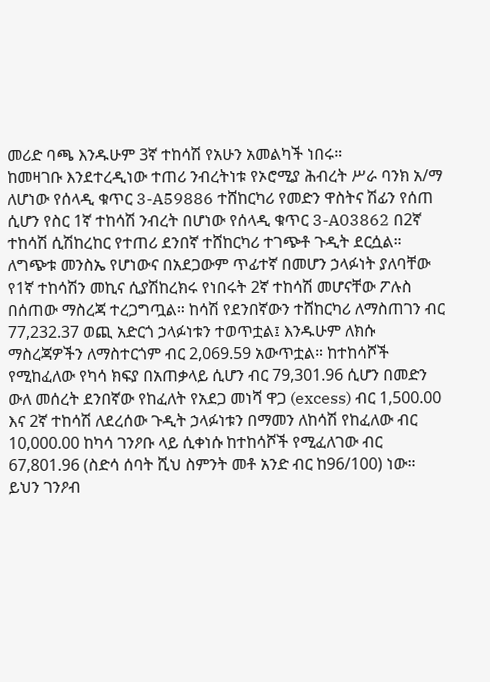መሪድ ባጫ እንዱሁም 3ኛ ተከሳሽ የአሁን አመልካች ነበሩ።
ከመዛገቡ እንደተረዲነው ተጠሪ ንብረትነቱ የኦሮሚያ ሕብረት ሥራ ባንክ አ/ማ ለሆነው የሰላዲ ቁጥር 3-A59886 ተሸከርካሪ የመድን ዋስትና ሽፊን የሰጠ ሲሆን የስር 1ኛ ተከሳሽ ንብረት በሆነው የሰላዲ ቁጥር 3-A03862 በ2ኛ ተከሳሽ ሲሽከረከር የተጠሪ ደንበኛ ተሸከርካሪ ተገጭቶ ጉዲት ደርሷል። ለግጭቱ መንስኤ የሆነውና በአደጋውም ጥፊተኛ በመሆን ኃላፉነት ያለባቸው የ1ኛ ተከሳሽን መኪና ሲያሽከረክሩ የነበሩት 2ኛ ተከሳሽ መሆናቸው ፖሉስ በሰጠው ማስረጃ ተረጋግጧል። ከሳሽ የደንበኛውን ተሸከርካሪ ለማስጠገን ብር 77,232.37 ወጪ አድርጎ ኃላፉነቱን ተወጥቷል፤ እንዱሁም ለክሱ ማስረጃዎችን ለማስተርጎም ብር 2,069.59 አውጥቷል። ከተከሳሾች የሚከፈለው የካሳ ክፍያ በአጠቃላይ ሲሆን ብር 79,301.96 ሲሆን በመድን ውለ መሰረት ደንበኛው የከፈለት የአደጋ መነሻ ዋጋ (excess) ብር 1,500.00 እና 2ኛ ተከሳሽ ለደረሰው ጉዲት ኃላፉነቱን በማመን ለከሳሽ የከፈለው ብር 10,000.00 ከካሳ ገንዖቡ ላይ ሲቀነሱ ከተከሳሾች የሚፈለገው ብር 67,801.96 (ስድሳ ሰባት ሺህ ስምንት መቶ አንድ ብር ከ96/100) ነው። ይህን ገንዖብ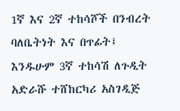1ኛ እና 2ኛ ተከሳሾች በንብረት ባለቤትነት እና በጥፊት፤
እንዱሁም 3ኛ ተከሳሽ ለጉዲት አድራሹ ተሸከርካሪ አስገዲጅ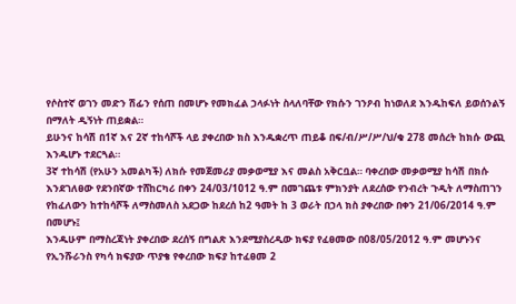የሶስተኛ ወገን መድን ሽፊን የሰጠ በመሆኑ የመክፈል ኃላፉነት ስላለባቸው የክሱን ገንዖብ ከነወለደ እንዱከፍለ ይወሰንልኝ በማለት ዲኝነት ጠይቋል።
ይሁንና ከሳሽ በ1ኛ እና 2ኛ ተከሳሾች ላይ ያቀረበው ክስ እንዱቋረጥ ጠይቆ በፍ/ብ/ሥ/ሥ/ህ/ቁ 278 መሰረት ከክሱ ውጪ እንዱሆኑ ተደርጓል።
3ኛ ተከሳሽ (የአሁን አመልካች) ለክሱ የመጀመሪያ መቃወሚያ እና መልስ አቅርቧል። ባቀረበው መቃወሚያ ከሳሽ በክሱ እንደገለፀው የደንበኛው ተሸከርካሪ በቀን 24/03/1012 ዓ.ም በመገጨቱ ምክንያት ለደረሰው የንብረት ጉዲት ለማስጠገን የከፈለውን ከተከሳሾች ለማስመለስ አደጋው ከደረሰ ከ2 ዓመት ከ 3 ወራት በኃላ ክስ ያቀረበው በቀን 21/06/2014 ዓ.ም በመሆኑ፤
እንዱሁም በማስረጃነት ያቀረበው ደረሰኝ በግልጽ እንደሚያስረዲው ክፍያ የፈፀመው በ08/05/2012 ዓ.ም መሆኑንና የኢንሹራንስ የካሳ ክፍያው ጥያቄ የቀረበው ክፍያ ከተፈፀመ 2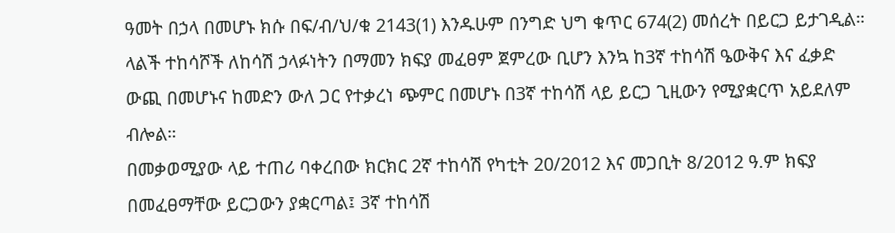ዓመት በኃላ በመሆኑ ክሱ በፍ/ብ/ህ/ቁ 2143(1) እንዱሁም በንግድ ህግ ቁጥር 674(2) መሰረት በይርጋ ይታገዲል። ላልች ተከሳሾች ለከሳሽ ኃላፉነትን በማመን ክፍያ መፈፀም ጀምረው ቢሆን እንኳ ከ3ኛ ተከሳሽ ዔውቅና እና ፈቃድ ውጪ በመሆኑና ከመድን ውለ ጋር የተቃረነ ጭምር በመሆኑ በ3ኛ ተከሳሽ ላይ ይርጋ ጊዚውን የሚያቋርጥ አይደለም ብሎል።
በመቃወሚያው ላይ ተጠሪ ባቀረበው ክርክር 2ኛ ተከሳሽ የካቲት 20/2012 እና መጋቢት 8/2012 ዓ.ም ክፍያ በመፈፀማቸው ይርጋውን ያቋርጣል፤ 3ኛ ተከሳሽ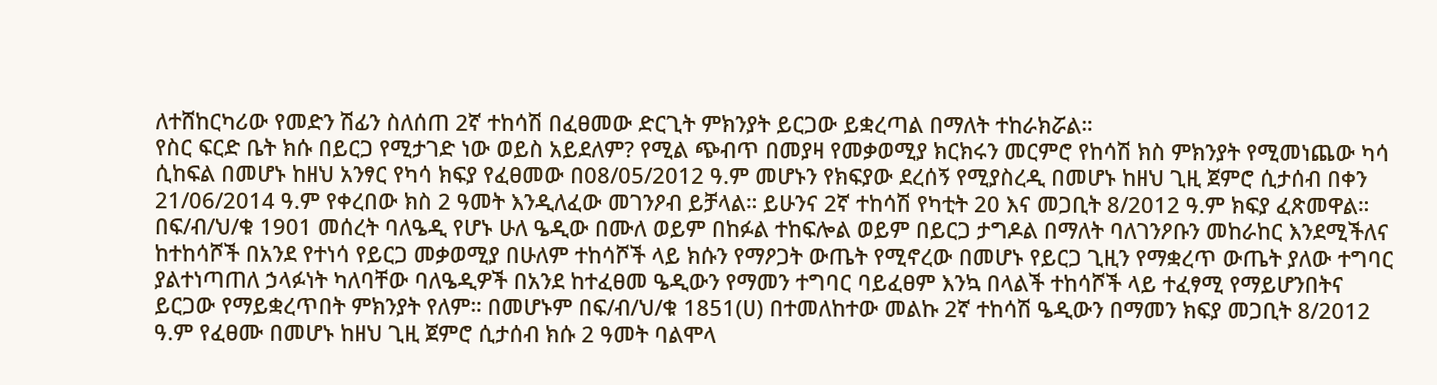ለተሸከርካሪው የመድን ሽፊን ስለሰጠ 2ኛ ተከሳሽ በፈፀመው ድርጊት ምክንያት ይርጋው ይቋረጣል በማለት ተከራክሯል።
የስር ፍርድ ቤት ክሱ በይርጋ የሚታገድ ነው ወይስ አይደለም? የሚል ጭብጥ በመያዛ የመቃወሚያ ክርክሩን መርምሮ የከሳሽ ክስ ምክንያት የሚመነጨው ካሳ ሲከፍል በመሆኑ ከዘህ አንፃር የካሳ ክፍያ የፈፀመው በ08/05/2012 ዓ.ም መሆኑን የክፍያው ደረሰኝ የሚያስረዲ በመሆኑ ከዘህ ጊዚ ጀምሮ ሲታሰብ በቀን 21/06/2014 ዓ.ም የቀረበው ክስ 2 ዓመት እንዲለፈው መገንዖብ ይቻላል። ይሁንና 2ኛ ተከሳሽ የካቲት 20 እና መጋቢት 8/2012 ዓ.ም ክፍያ ፈጽመዋል። በፍ/ብ/ህ/ቁ 1901 መሰረት ባለዔዲ የሆኑ ሁለ ዔዲው በሙለ ወይም በከፉል ተከፍሎል ወይም በይርጋ ታግዶል በማለት ባለገንዖቡን መከራከር እንደሚችለና ከተከሳሾች በአንደ የተነሳ የይርጋ መቃወሚያ በሁለም ተከሳሾች ላይ ክሱን የማዖጋት ውጤት የሚኖረው በመሆኑ የይርጋ ጊዚን የማቋረጥ ውጤት ያለው ተግባር ያልተነጣጠለ ኃላፉነት ካለባቸው ባለዔዲዎች በአንደ ከተፈፀመ ዔዲውን የማመን ተግባር ባይፈፀም እንኳ በላልች ተከሳሾች ላይ ተፈፃሚ የማይሆንበትና ይርጋው የማይቋረጥበት ምክንያት የለም። በመሆኑም በፍ/ብ/ህ/ቁ 1851(ሀ) በተመለከተው መልኩ 2ኛ ተከሳሽ ዔዲውን በማመን ክፍያ መጋቢት 8/2012 ዓ.ም የፈፀሙ በመሆኑ ከዘህ ጊዚ ጀምሮ ሲታሰብ ክሱ 2 ዓመት ባልሞላ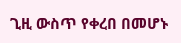ጊዚ ውስጥ የቀረበ በመሆኑ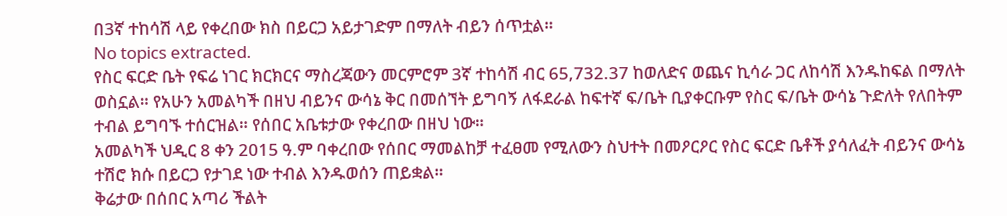በ3ኛ ተከሳሽ ላይ የቀረበው ክስ በይርጋ አይታገድም በማለት ብይን ሰጥቷል።
No topics extracted.
የስር ፍርድ ቤት የፍሬ ነገር ክርክርና ማስረጃውን መርምሮም 3ኛ ተከሳሽ ብር 65,732.37 ከወለድና ወጨና ኪሳራ ጋር ለከሳሽ እንዱከፍል በማለት ወስኗል። የአሁን አመልካች በዘህ ብይንና ውሳኔ ቅር በመሰኘት ይግባኝ ለፋደራል ከፍተኛ ፍ/ቤት ቢያቀርቡም የስር ፍ/ቤት ውሳኔ ጉድለት የለበትም ተብል ይግባኙ ተሰርዝል። የሰበር አቤቱታው የቀረበው በዘህ ነው።
አመልካች ህዲር 8 ቀን 2015 ዓ.ም ባቀረበው የሰበር ማመልከቻ ተፈፀመ የሚለውን ስህተት በመዖርዖር የስር ፍርድ ቤቶች ያሳለፈት ብይንና ውሳኔ ተሽሮ ክሱ በይርጋ የታገደ ነው ተብል እንዱወሰን ጠይቋል።
ቅሬታው በሰበር አጣሪ ችልት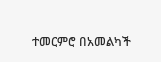ተመርምሮ በአመልካች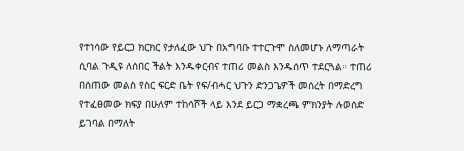የተነሳው የይርጋ ክርክር የታለፈው ህጉ በአግባቡ ተተርጉሞ ስለመሆኑ ለማጣራት ሲባል ጉዲዩ ለሰበር ችልት እንዱቀርብና ተጠሪ መልስ እንዱሰጥ ተደርጓል። ተጠሪ በሰጠው መልስ የስር ፍርድ ቤት የፍ/ብሓር ህጉን ድንጋጌዎች መሰረት በማድረግ የተፈፀመው ክፍያ በሁለም ተከሳሾች ላይ እንደ ይርጋ ማቋረጫ ምክንያት ሉወሰድ ይገባል በማለት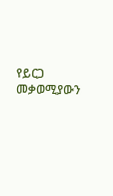የይርጋ መቃወሚያውን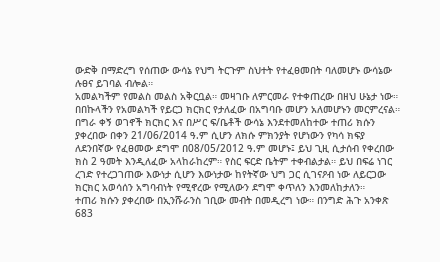ውድቅ በማድረግ የሰጠው ውሳኔ የህግ ትርጉም ስህተት የተፈፀመበት ባለመሆኑ ውሳኔው ሉፀና ይገባል ብሎል።
አመልካችም የመልስ መልስ አቅርቧል። መዛገቡ ለምርመራ የተቀጠረው በዘህ ሁኔታ ነው።
በበኩላችን የአመልካች የይርጋ ክርክር የታለፈው በአግባቡ መሆን አለመሆኑን መርምረናል።
በግራ ቀኝ ወገኖች ክርክር እና በሥር ፍ/ቤቶች ውሳኔ እንደተመለከተው ተጠሪ ክሱን ያቀረበው በቀን 21/06/2014 ዓ.ም ሲሆን ለክሱ ምክንያት የሆነውን የካሳ ክፍያ ለደንበኛው የፈፀመው ደግሞ በ08/05/2012 ዓ.ም መሆኑ፤ ይህ ጊዚ ሲታሰብ የቀረበው ክስ 2 ዓመት እንዲለፈው አላከራከረም። የስር ፍርድ ቤትም ተቀብልታል። ይህ በፍሬ ነገር ረገድ የተረጋገጠው እውነታ ሲሆን እውነታው ከየትኛው ህግ ጋር ሲገናዖብ ነው ለይርጋው ክርክር አወሳሰን አግባብነት የሚኖረው የሚለውን ደግሞ ቀጥለን እንመለከታለን።
ተጠሪ ክሱን ያቀረበው በኢንሹራንስ ገቢው መብት በመዲረግ ነው። በንግድ ሕጉ አንቀጽ 683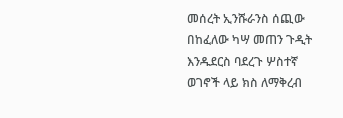መሰረት ኢንሹራንስ ሰጪው በከፈለው ካሣ መጠን ጉዲት እንዱደርስ ባደረጉ ሦስተኛ ወገኖች ላይ ክስ ለማቅረብ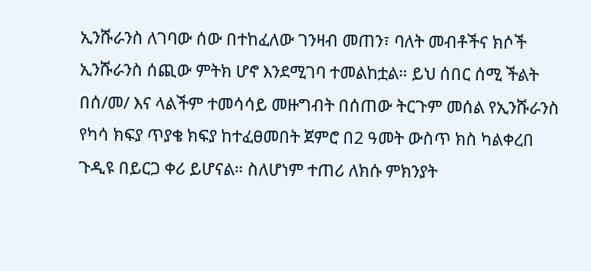ኢንሹራንስ ለገባው ሰው በተከፈለው ገንዛብ መጠን፣ ባለት መብቶችና ክሶች ኢንሹራንስ ሰጪው ምትክ ሆኖ እንደሚገባ ተመልከቷል። ይህ ሰበር ሰሚ ችልት በሰ/መ/ እና ላልችም ተመሳሳይ መዙግብት በሰጠው ትርጉም መሰል የኢንሹራንስ የካሳ ክፍያ ጥያቄ ክፍያ ከተፈፀመበት ጀምሮ በ2 ዓመት ውስጥ ክስ ካልቀረበ ጉዲዩ በይርጋ ቀሪ ይሆናል። ስለሆነም ተጠሪ ለክሱ ምክንያት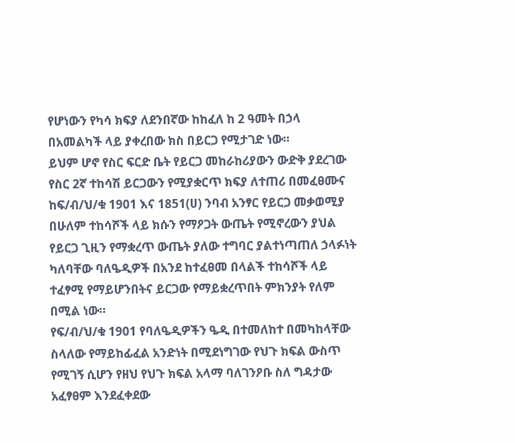የሆነውን የካሳ ክፍያ ለደንበኛው ከከፈለ ከ 2 ዓመት በኃላ በአመልካች ላይ ያቀረበው ክስ በይርጋ የሚታገድ ነው።
ይህም ሆኖ የስር ፍርድ ቤት የይርጋ መከራከሪያውን ውድቅ ያደረገው የስር 2ኛ ተከሳሽ ይርጋውን የሚያቋርጥ ክፍያ ለተጠሪ በመፈፀሙና ከፍ/ብ/ህ/ቁ 1901 እና 1851(ሀ) ንባብ አንፃር የይርጋ መቃወሚያ በሁለም ተከሳሾች ላይ ክሱን የማዖጋት ውጤት የሚኖረውን ያህል የይርጋ ጊዚን የማቋረጥ ውጤት ያለው ተግባር ያልተነጣጠለ ኃላፉነት ካለባቸው ባለዔዲዎች በአንደ ከተፈፀመ በላልች ተከሳሾች ላይ ተፈፃሚ የማይሆንበትና ይርጋው የማይቋረጥበት ምክንያት የለም በሚል ነው።
የፍ/ብ/ህ/ቁ 1901 የባለዔዲዎችን ዔዲ በተመለከተ በመካከላቸው ስላለው የማይከፊፈል አንድነት በሚደነግገው የህጉ ክፍል ውስጥ የሚገኝ ሲሆን የዘህ የህጉ ክፍል አላማ ባለገንዖቡ ስለ ግዳታው አፈፃፀም እንደፈቀደው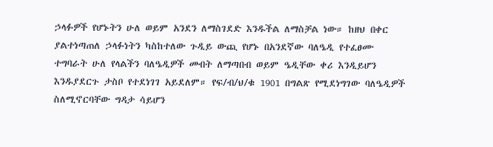ኃላፉዎች የሆኑትን ሁለ ወይም አንደን ለማስገደድ እንዱችል ለማስቻል ነው። ከዘህ በቀር ያልተነጣጠለ ኃላፉነትን ካስከተለው ጉዲይ ውጪ የሆኑ በአንደኛው ባለዔዲ የተፈፀሙ ተግባራት ሁለ የላልችን ባለዔዲዎች መብት ለማጣበብ ወይም ዔዲቸው ቀሪ እንዲይሆን እንዱያደርጉ ታስቦ የተደነገገ አይደለም። የፍ/ብ/ህ/ቁ 1901 በግልጽ የሚደነግገው ባለዔዲዎች ስለሚኖርባቸው ግዳታ ሳይሆን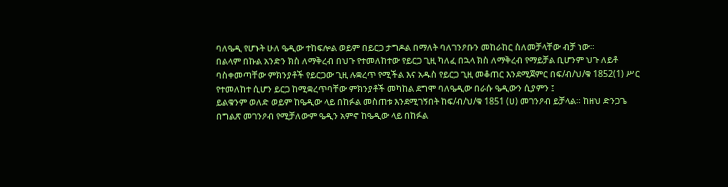ባለዔዲ የሆኑት ሁለ ዔዲው ተከፍሎል ወይም በይርጋ ታግዶል በማለት ባለገንዖቡን መከራከር ስለመቻላቸው ብቻ ነው።
በልላም በኩል አንድን ክስ ለማቅረብ በህጉ የተመለከተው የይርጋ ጊዚ ካለፈ በኋላ ክስ ለማቅረብ የማይቻል ቢሆንም ህጉ ለይቶ ባስቀመጣቸው ምክንያቶች የይርጋው ጊዚ ሉቋረጥ የሚችል እና አዱስ የይርጋ ጊዚ መቆጠር እንደሚጀምር በፍ/ብ/ህ/ቁ 1852(1) ሥር የተመለከተ ሲሆን ይርጋ ከሚቋረጥባቸው ምክንያቶች መካከል ደግሞ ባለዔዲው በራሱ ዔዲውን ሲያምን ፤
ይልቁንም ወለድ ወይም ከዔዲው ላይ በከፉል መስጠቱ እንደሚገኝበት ከፍ/ብ/ህ/ቁ 1851 (ሀ) መገንዖብ ይቻላል። ከዘህ ድንጋጌ በግልጽ መገንዖብ የሚቻለውም ዔዲን አምኖ ከዔዲው ላይ በከፉል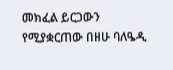መክፈል ይርጋውን የሚያቋርጠው በዘሁ ባለዔዲ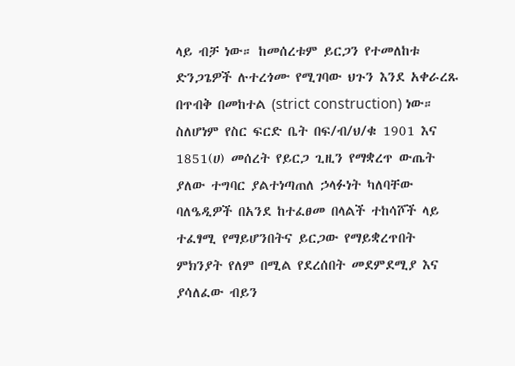ላይ ብቻ ነው። ከመሰረቱም ይርጋን የተመለከቱ ድንጋጌዎች ሉተረጎሙ የሚገባው ህጉን እንደ አቀራረጹ በጥብቅ በመከተል (strict construction) ነው።
ስለሆነም የስር ፍርድ ቤት በፍ/ብ/ህ/ቁ 1901 እና 1851(ሀ) መሰረት የይርጋ ጊዚን የማቋረጥ ውጤት ያለው ተግባር ያልተነጣጠለ ኃላፉነት ካለባቸው ባለዔዲዎች በአንደ ከተፈፀመ በላልች ተከሳሾች ላይ ተፈፃሚ የማይሆንበትና ይርጋው የማይቋረጥበት ምክንያት የለም በሚል የደረሰበት መደምደሚያ እና ያሳለፈው ብይን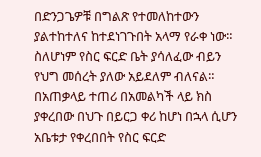በድንጋጌዎቹ በግልጽ የተመለከተውን ያልተከተለና ከተደነገጉበት አላማ የራቀ ነው። ስለሆነም የስር ፍርድ ቤት ያሳለፈው ብይን የህግ መሰረት ያለው አይደለም ብለናል።
በአጠቃላይ ተጠሪ በአመልካች ላይ ክስ ያቀረበው በህጉ በይርጋ ቀሪ ከሆነ በኋላ ሲሆን አቤቱታ የቀረበበት የስር ፍርድ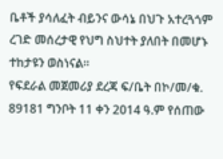ቤቶች ያሳለፈት ብይንና ውሳኔ በህጉ አተረጓጎም ረገድ መሰረታዊ የህግ ስህተት ያለበት በመሆኑ ተከታዩን ወስነናል።
የፍደራል መጀመሪያ ደረጃ ፍ/ቤት በኮ/መ/ቁ. 89181 ግንቦት 11 ቀን 2014 ዓ.ም የሰጠው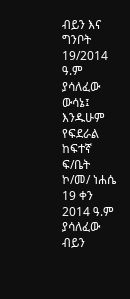ብይን እና ግንቦት 19/2014 ዓ.ም ያሳለፈው ውሳኔ፤ እንዱሁም የፍደራል ከፍተኛ ፍ/ቤት ኮ/መ/ ነሐሴ 19 ቀን 2014 ዓ.ም ያሳለፈው ብይን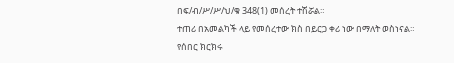በፍ/ብ/ሥ/ሥ/ህ/ቁ 348(1) መሰረት ተሽሯል።
ተጠሪ በአመልካች ላይ የመሰረተው ክስ በይርጋ ቀሪ ነው በማለት ወስነናል።
የሰበር ክርክሩ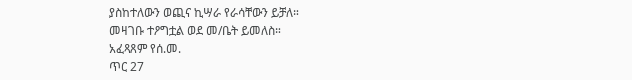ያስከተለውን ወጪና ኪሣራ የራሳቸውን ይቻለ።
መዛገቡ ተዖግቷል ወደ መ/ቤት ይመለስ።
አፈጻጸም የሰ.መ.
ጥር 27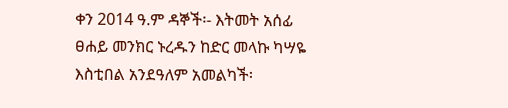ቀን 2014 ዓ.ም ዳኞች፡- እትመት አሰፊ ፀሐይ መንክር ኑረዱን ከድር መላኩ ካሣዬ እስቲበል አንደዓለም አመልካች፡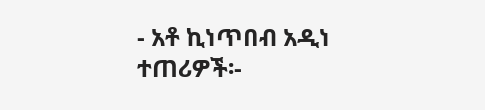- አቶ ኪነጥበብ አዲነ ተጠሪዎች፡-